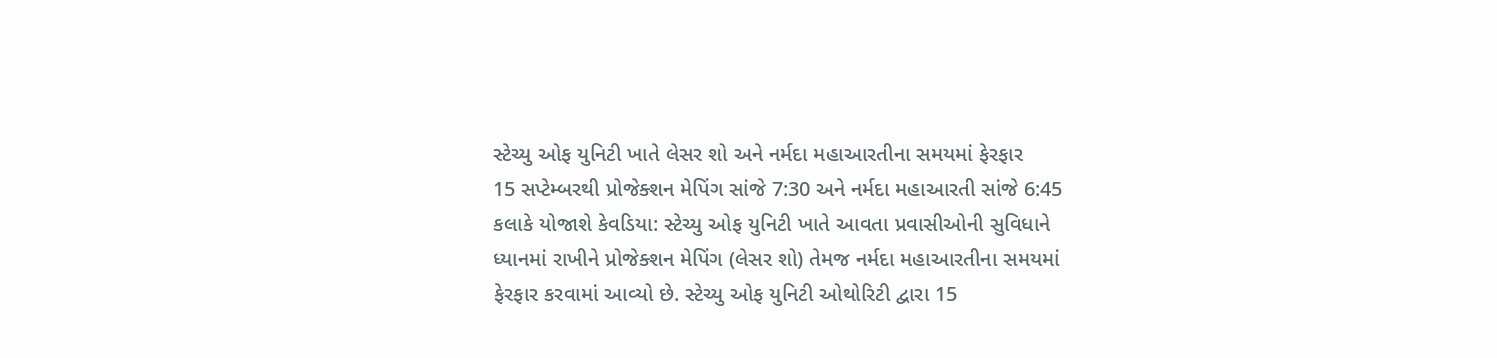સ્ટેચ્યુ ઓફ યુનિટી ખાતે લેસર શો અને નર્મદા મહાઆરતીના સમયમાં ફેરફાર
15 સપ્ટેમ્બરથી પ્રોજેક્શન મેપિંગ સાંજે 7:30 અને નર્મદા મહાઆરતી સાંજે 6:45 કલાકે યોજાશે કેવડિયા: સ્ટેચ્યુ ઓફ યુનિટી ખાતે આવતા પ્રવાસીઓની સુવિધાને ધ્યાનમાં રાખીને પ્રોજેક્શન મેપિંગ (લેસર શો) તેમજ નર્મદા મહાઆરતીના સમયમાં ફેરફાર કરવામાં આવ્યો છે. સ્ટેચ્યુ ઓફ યુનિટી ઓથોરિટી દ્વારા 15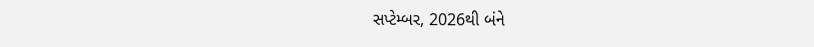સપ્ટેમ્બર, 2026થી બંને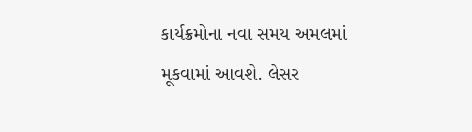કાર્યક્રમોના નવા સમય અમલમાં મૂકવામાં આવશે. લેસર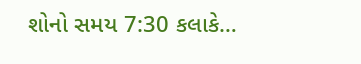શોનો સમય 7:30 કલાકે…